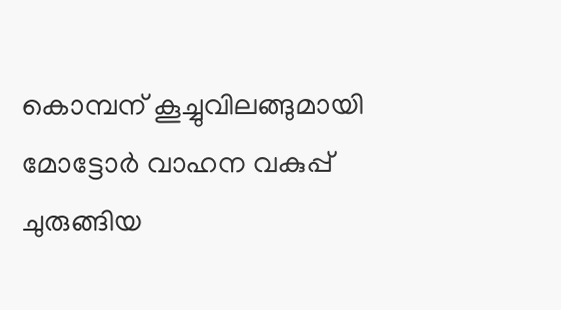കൊമ്പന് കൂച്ചുവിലങ്ങുമായി മോട്ടോർ വാഹന വകുപ്പ്
ചുരുങ്ങിയ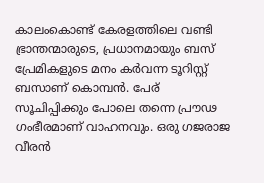കാലംകൊണ്ട് കേരളത്തിലെ വണ്ടി ഭ്രാന്തന്മാരുടെ, പ്രധാനമായും ബസ് പ്രേമികളുടെ മനം കർവന്ന ടൂറിസ്റ്റ് ബസാണ് കൊമ്പൻ. പേര് സൂചിപ്പിക്കും പോലെ തന്നെ പ്രൗഢ ഗംഭീരമാണ് വാഹനവും. ഒരു ഗജരാജ വീരൻ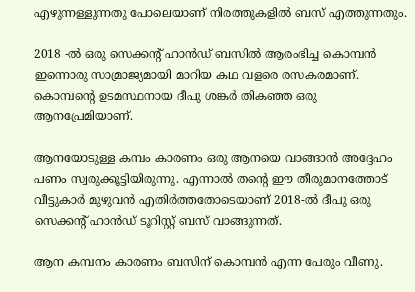എഴുന്നള്ളുന്നതു പോലെയാണ് നിരത്തുകളിൽ ബസ് എത്തുന്നതും.

2018 -ൽ ഒരു സെക്കന്റ് ഹാൻഡ് ബസിൽ ആരംഭിച്ച കൊമ്പൻ ഇന്നൊരു സാമ്രാജ്യമായി മാറിയ കഥ വളരെ രസകരമാണ്. കൊമ്പന്റെ ഉടമസ്ഥനായ ദീപു ശങ്കർ തികഞ്ഞ ഒരു ആനപ്രേമിയാണ്.

ആനയോടുള്ള കമ്പം കാരണം ഒരു ആനയെ വാങ്ങാൻ അദ്ദേഹം പണം സ്വരുക്കൂട്ടിയിരുന്നു. എന്നാൽ തന്റെ ഈ തീരുമാനത്തോട് വീട്ടുകാർ മുഴുവൻ എതിർത്തതോടെയാണ് 2018-ൽ ദീപു ഒരു സെക്കന്റ് ഹാൻഡ് ടൂറിസ്റ്റ് ബസ് വാങ്ങുന്നത്.

ആന കമ്പനം കാരണം ബസിന് കൊമ്പൻ എന്ന പേരും വീണു.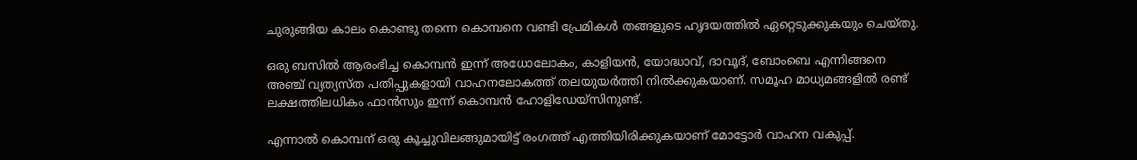ചുരുങ്ങിയ കാലം കൊണ്ടു തന്നെ കൊമ്പനെ വണ്ടി പ്രേമികൾ തങ്ങളുടെ ഹൃദയത്തിൽ ഏറ്റെടുക്കുകയും ചെയ്തു.

ഒരു ബസിൽ ആരംഭിച്ച കൊമ്പൻ ഇന്ന് അധോലോകം, കാളിയൻ, യോദ്ധാവ്, ദാവൂദ്, ബോംബെ എന്നിങ്ങനെ അഞ്ച് വ്യത്യസ്ത പതിപ്പുകളായി വാഹനലോകത്ത് തലയുയർത്തി നിൽക്കുകയാണ്. സമൂഹ മാധ്യമങ്ങളിൽ രണ്ട് ലക്ഷത്തിലധികം ഫാൻസും ഇന്ന് കൊമ്പൻ ഹോളിഡേയ്സിനുണ്ട്.

എന്നാൽ കൊമ്പന് ഒരു കൂച്ചുവിലങ്ങുമായിട്ട് രംഗത്ത് എത്തിയിരിക്കുകയാണ് മോട്ടോർ വാഹന വകുപ്പ്.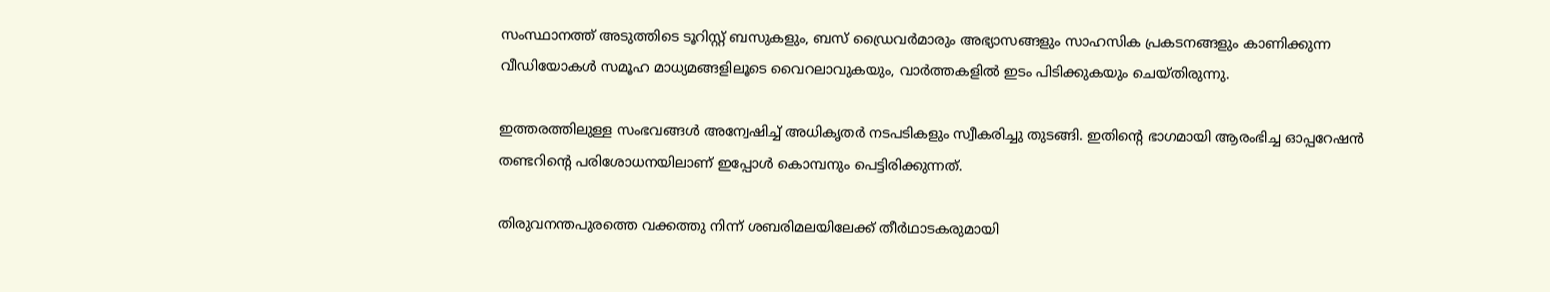സംസ്ഥാനത്ത് അടുത്തിടെ ടൂറിസ്റ്റ് ബസുകളും, ബസ് ഡ്രൈവർമാരും അഭ്യാസങ്ങളും സാഹസിക പ്രകടനങ്ങളും കാണിക്കുന്ന വീഡിയോകൾ സമൂഹ മാധ്യമങ്ങളിലൂടെ വൈറലാവുകയും, വാർത്തകളിൽ ഇടം പിടിക്കുകയും ചെയ്തിരുന്നു.

ഇത്തരത്തിലുള്ള സംഭവങ്ങൾ അന്വേഷിച്ച് അധികൃതർ നടപടികളും സ്വീകരിച്ചു തുടങ്ങി. ഇതിന്റെ ഭാഗമായി ആരംഭിച്ച ഓപ്പറേഷൻ തണ്ടറിന്റെ പരിശോധനയിലാണ് ഇപ്പോൾ കൊമ്പനും പെട്ടിരിക്കുന്നത്.

തിരുവനന്തപുരത്തെ വക്കത്തു നിന്ന് ശബരിമലയിലേക്ക് തീർഥാടകരുമായി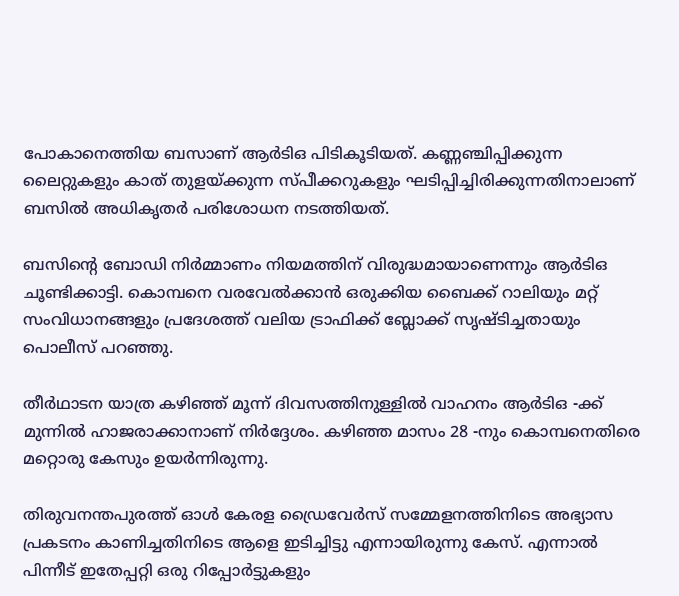പോകാനെത്തിയ ബസാണ് ആർടിഒ പിടികൂടിയത്. കണ്ണഞ്ചിപ്പിക്കുന്ന ലൈറ്റുകളും കാത് തുളയ്ക്കുന്ന സ്പീക്കറുകളും ഘടിപ്പിച്ചിരിക്കുന്നതിനാലാണ് ബസിൽ അധികൃതർ പരിശോധന നടത്തിയത്.

ബസിന്റെ ബോഡി നിർമ്മാണം നിയമത്തിന് വിരുദ്ധമായാണെന്നും ആർടിഒ ചൂണ്ടിക്കാട്ടി. കൊമ്പനെ വരവേൽക്കാൻ ഒരുക്കിയ ബൈക്ക് റാലിയും മറ്റ് സംവിധാനങ്ങളും പ്രദേശത്ത് വലിയ ട്രാഫിക്ക് ബ്ലോക്ക് സൃഷ്ടിച്ചതായും പൊലീസ് പറഞ്ഞു.

തീർഥാടന യാത്ര കഴിഞ്ഞ് മൂന്ന് ദിവസത്തിനുള്ളിൽ വാഹനം ആർടിഒ -ക്ക് മുന്നിൽ ഹാജരാക്കാനാണ് നിർദ്ദേശം. കഴിഞ്ഞ മാസം 28 -നും കൊമ്പനെതിരെ മറ്റൊരു കേസും ഉയർന്നിരുന്നു.

തിരുവനന്തപുരത്ത് ഓൾ കേരള ഡ്രൈവേർസ് സമ്മേളനത്തിനിടെ അഭ്യാസ പ്രകടനം കാണിച്ചതിനിടെ ആളെ ഇടിച്ചിട്ടു എന്നായിരുന്നു കേസ്. എന്നാൽ പിന്നീട് ഇതേപ്പറ്റി ഒരു റിപ്പോർട്ടുകളും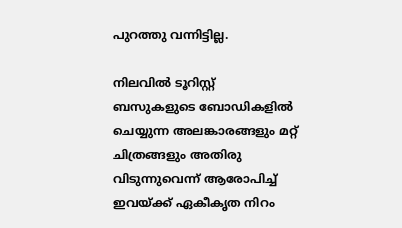പുറത്തു വന്നിട്ടില്ല.

നിലവിൽ ടൂറിസ്റ്റ് ബസുകളുടെ ബോഡികളിൽ ചെയ്യുന്ന അലങ്കാരങ്ങളും മറ്റ് ചിത്രങ്ങളും അതിരു വിടുന്നുവെന്ന് ആരോപിച്ച് ഇവയ്ക്ക് ഏകീകൃത നിറം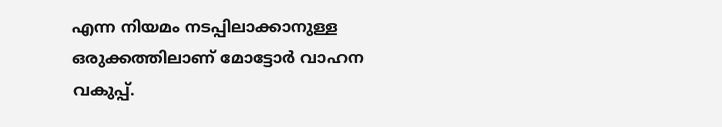എന്ന നിയമം നടപ്പിലാക്കാനുള്ള ഒരുക്കത്തിലാണ് മോട്ടോർ വാഹന വകുപ്പ്.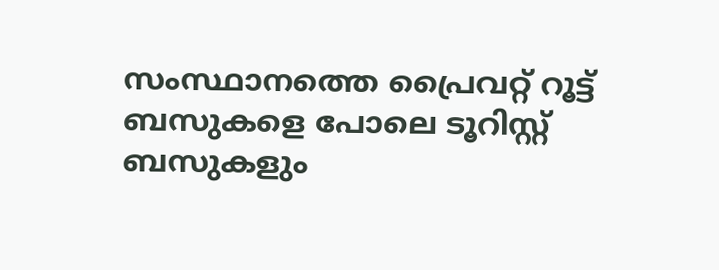സംസ്ഥാനത്തെ പ്രൈവറ്റ് റൂട്ട് ബസുകളെ പോലെ ടൂറിസ്റ്റ് ബസുകളും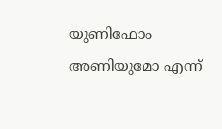യുണിഫോം അണിയുമോ എന്ന്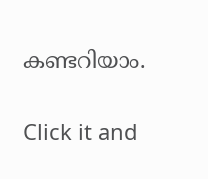കണ്ടറിയാം.


Click it and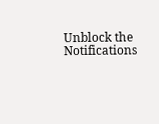Unblock the Notifications